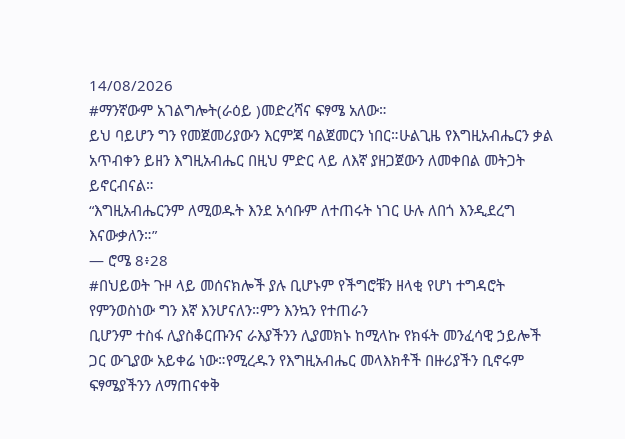14/08/2026
#ማንኛውም አገልግሎት(ራዕይ )መድረሻና ፍፃሜ አለው።
ይህ ባይሆን ግን የመጀመሪያውን እርምጃ ባልጀመርን ነበር።ሁልጊዜ የእግዚአብሔርን ቃል አጥብቀን ይዘን እግዚአብሔር በዚህ ምድር ላይ ለእኛ ያዘጋጀውን ለመቀበል መትጋት ይኖርብናል።
“እግዚአብሔርንም ለሚወዱት እንደ አሳቡም ለተጠሩት ነገር ሁሉ ለበጎ እንዲደረግ እናውቃለን።”
— ሮሜ 8፥28
#በህይወት ጉዞ ላይ መሰናክሎች ያሉ ቢሆኑም የችግሮቹን ዘላቂ የሆነ ተግዳሮት
የምንወስነው ግን እኛ እንሆናለን።ምን እንኳን የተጠራን
ቢሆንም ተስፋ ሊያስቆርጡንና ራእያችንን ሊያመክኑ ከሚላኩ የክፋት መንፈሳዊ ኃይሎች ጋር ውጊያው አይቀሬ ነው።የሚረዱን የእግዚአብሔር መላእክቶች በዙሪያችን ቢኖሩም ፍፃሜያችንን ለማጠናቀቅ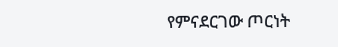የምናደርገው ጦርነት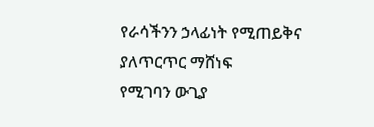የራሳችንን ኃላፊነት የሚጠይቅና ያለጥርጥር ማሸነፍ
የሚገባን ውጊያ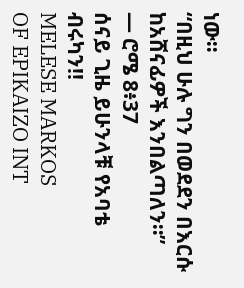ነው።
“በዚህ ሁሉ ግን በወደደን በእርሱ ከአሸናፊዎች እንበልጣለን።”
— ሮሜ 8፥37
ሰናይ ጊዜ ይሁንላቹ የአባቴ ብሩካን!!
MELESE MARKOS
OF EPIKAIZO INT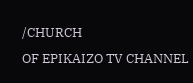/CHURCH
OF EPIKAIZO TV CHANNEL